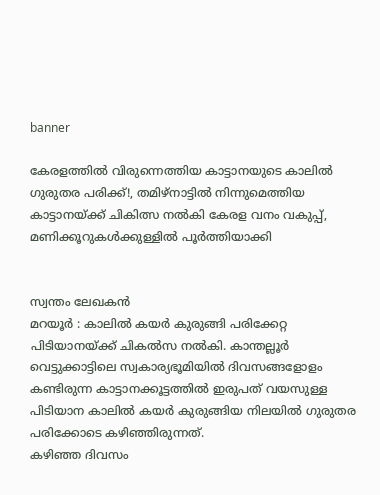banner

കേരളത്തിൽ വിരുന്നെത്തിയ കാട്ടാനയുടെ കാലില്‍ ഗുരുതര പരിക്ക്!, തമിഴ്‌നാട്ടില്‍ നിന്നുമെത്തിയ കാട്ടാനയ്‌ക്ക് ചികിത്സ നൽകി കേരള വനം വകുപ്പ്, മണിക്കൂറുകൾക്കുള്ളില്‍ പൂർത്തിയാക്കി


സ്വന്തം ലേഖകൻ
മറയൂർ : കാലില്‍ കയർ കുരുങ്ങി പരിക്കേറ്റ പിടിയാനയ്ക്ക് ചികല്‍സ നല്‍കി. കാന്തല്ലൂർ വെട്ടുക്കാട്ടിലെ സ്വകാര്യഭൂമിയില്‍ ദിവസങ്ങളോളം കണ്ടിരുന്ന കാട്ടാനക്കൂട്ടത്തില്‍ ഇരുപത് വയസുള്ള പിടിയാന കാലില്‍ കയർ കുരുങ്ങിയ നിലയില്‍ ഗുരുതര പരിക്കോടെ കഴിഞ്ഞിരുന്നത്.
കഴിഞ്ഞ ദിവസം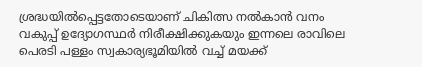ശ്രദ്ധയില്‍പ്പെട്ടതോടെയാണ് ചികിത്സ നല്‍കാൻ വനം വകുപ്പ് ഉദ്യോഗസ്ഥർ നിരീക്ഷിക്കുകയും ഇന്നലെ രാവിലെ പെരടി പള്ളം സ്വകാര്യഭൂമിയില്‍ വച്ച്‌ മയക്ക്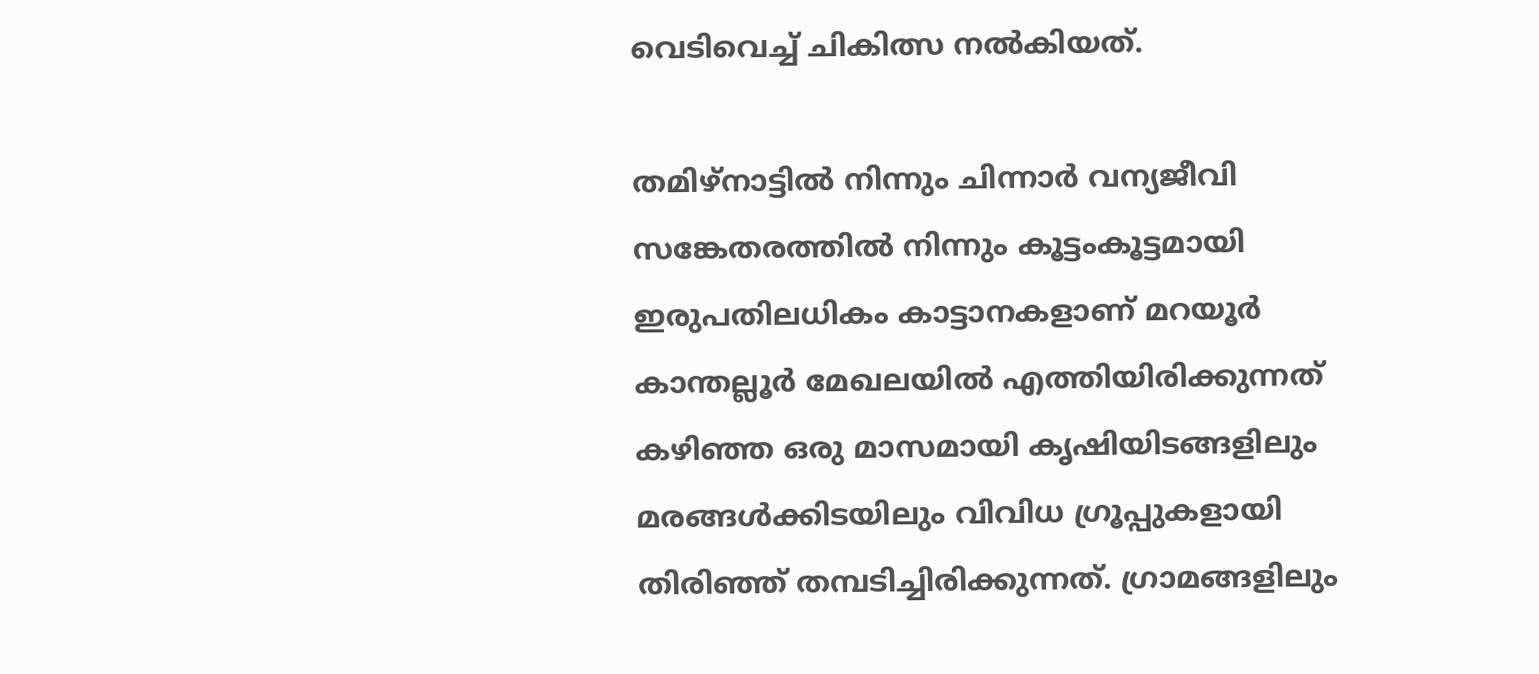വെടിവെച്ച്‌ ചികിത്സ നല്‍കിയത്.

തമിഴ്നാട്ടില്‍ നിന്നും ചിന്നാർ വന്യജീവി സങ്കേതരത്തില്‍ നിന്നും കൂട്ടംകൂട്ടമായി ഇരുപതിലധികം കാട്ടാനകളാണ് മറയൂർ കാന്തല്ലൂർ മേഖലയില്‍ എത്തിയിരിക്കുന്നത് കഴിഞ്ഞ ഒരു മാസമായി കൃഷിയിടങ്ങളിലും മരങ്ങള്‍ക്കിടയിലും വിവിധ ഗ്രൂപ്പുകളായി തിരിഞ്ഞ് തമ്പടിച്ചിരിക്കുന്നത്. ഗ്രാമങ്ങളിലും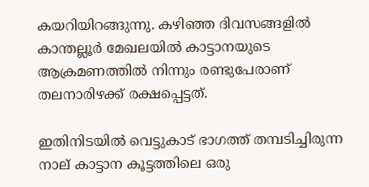കയറിയിറങ്ങുന്നു. കഴിഞ്ഞ ദിവസങ്ങളില്‍ കാന്തല്ലൂർ മേഖലയില്‍ കാട്ടാനയുടെ ആക്രമണത്തില്‍ നിന്നും രണ്ടുപേരാണ് തലനാരിഴക്ക് രക്ഷപ്പെട്ടത്.

ഇതിനിടയില്‍ വെട്ടുകാട് ഭാഗത്ത് തമ്പടിച്ചിരുന്ന നാല് കാട്ടാന കൂട്ടത്തിലെ ഒരു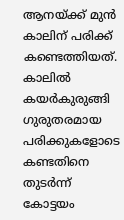ആനയ്ക്ക് മുൻ കാലിന് പരിക്ക് കണ്ടെത്തിയത്.
കാലില്‍ കയർകുരുങ്ങി ഗുരുതരമായ പരിക്കുകളോടെ കണ്ടതിനെ തുടർന്ന് കോട്ടയം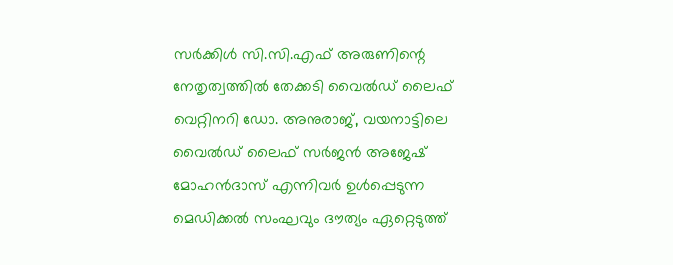സർക്കിള്‍ സി.സി.എഫ് അരുണിന്റെ നേതൃത്വത്തില്‍ തേക്കടി വൈല്‍ഡ് ലൈഫ് വെറ്റിനറി ഡോ. അനുരാജ്, വയനാട്ടിലെ വൈല്‍ഡ് ലൈഫ് സർജൻ അജേഷ് മോഹൻദാസ് എന്നിവർ ഉള്‍പ്പെടുന്ന മെഡിക്കല്‍ സംഘവും ദൗത്യം ഏറ്റെടുത്ത്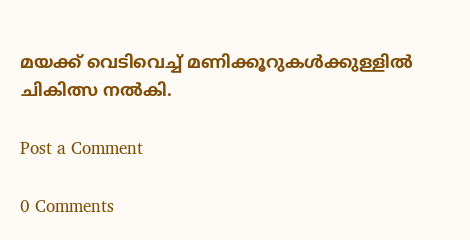മയക്ക് വെടിവെച്ച്‌ മണിക്കൂറുകൾക്കുള്ളില്‍ ചികിത്സ നല്‍കി.

Post a Comment

0 Comments